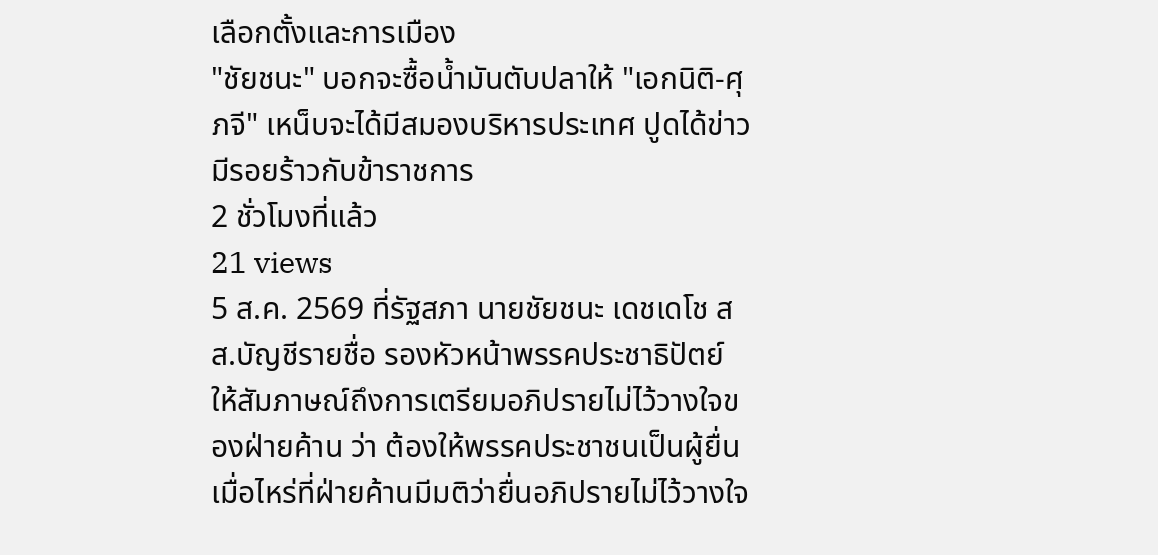เลือกตั้งและการเมือง
"ชัยชนะ" บอกจะซื้อน้ำมันตับปลาให้ "เอกนิติ-ศุภจี" เหน็บจะได้มีสมองบริหารประเทศ ปูดได้ข่าวมีรอยร้าวกับข้าราชการ
2 ชั่วโมงที่แล้ว
21 views
5 ส.ค. 2569 ที่รัฐสภา นายชัยชนะ เดชเดโช สส.บัญชีรายชื่อ รองหัวหน้าพรรคประชาธิปัตย์ ให้สัมภาษณ์ถึงการเตรียมอภิปรายไม่ไว้วางใจของฝ่ายค้าน ว่า ต้องให้พรรคประชาชนเป็นผู้ยื่น เมื่อไหร่ที่ฝ่ายค้านมีมติว่ายื่นอภิปรายไม่ไว้วางใจ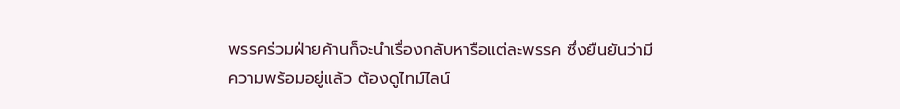พรรคร่วมฝ่ายค้านก็จะนำเรื่องกลับหารือแต่ละพรรค ซึ่งยืนยันว่ามีความพร้อมอยู่แล้ว ต้องดูไทม์ไลน์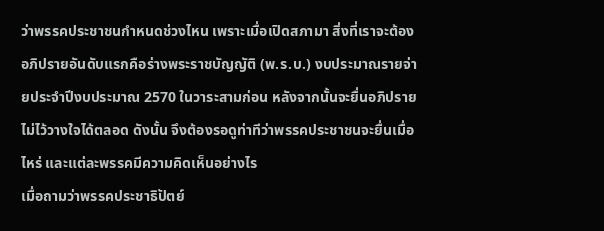ว่าพรรคประชาชนกำหนดช่วงไหน เพราะเมื่อเปิดสภามา สิ่งที่เราจะต้องอภิปรายอันดับแรกคือร่างพระราชบัญญัติ (พ.ร.บ.) งบประมาณรายจ่ายประจำปีงบประมาณ 2570 ในวาระสามก่อน หลังจากนั้นจะยื่นอภิปรายไม่ไว้วางใจได้ตลอด ดังนั้น จึงต้องรอดูท่าทีว่าพรรคประชาชนจะยื่นเมื่อไหร่ และแต่ละพรรคมีความคิดเห็นอย่างไร
เมื่อถามว่าพรรคประชาธิปัตย์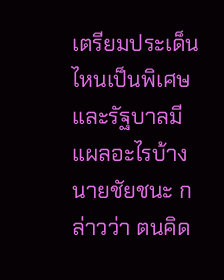เตรียมประเด็นไหนเป็นพิเศษ และรัฐบาลมีแผลอะไรบ้าง นายชัยชนะ กล่าวว่า ตนคิด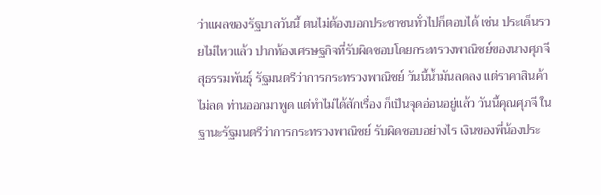ว่าแผลของรัฐบาลวันนี้ ตนไม่ต้องบอกประชาชนทั่วไปก็ตอบได้ เช่น ประเด็นรวยไม่ไหวแล้ว ปากท้องเศรษฐกิจที่รับผิดชอบโดยกระทรวงพาณิชย์ของนางศุภจี สุธรรมพันธุ์ รัฐมนตรีว่าการกระทรวงพาณิชย์ วันนี้น้ำมันลดลง แต่ราคาสินค้าไม่ลด ท่านออกมาพูด แต่ทำไม่ได้สักเรื่อง ก็เป็นจุดอ่อนอยู่แล้ว วันนี้คุณศุภจี ในฐานะรัฐมนตรีว่าการกระทรวงพาณิชย์ รับผิดชอบอย่างไร เงินของพี่น้องประ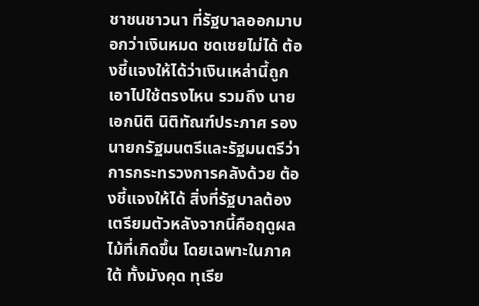ชาชนชาวนา ที่รัฐบาลออกมาบอกว่าเงินหมด ชดเชยไม่ได้ ต้องชี้แจงให้ได้ว่าเงินเหล่านี้ถูกเอาไปใช้ตรงไหน รวมถึง นายเอกนิติ นิติทัณฑ์ประภาศ รองนายกรัฐมนตรีและรัฐมนตรีว่าการกระทรวงการคลังด้วย ต้องชี้แจงให้ได้ สิ่งที่รัฐบาลต้องเตรียมตัวหลังจากนี้คือฤดูผลไม้ที่เกิดขึ้น โดยเฉพาะในภาคใต้ ทั้งมังคุด ทุเรีย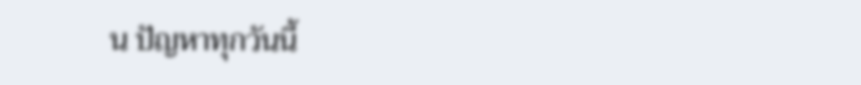น ปัญหาทุกวันนี้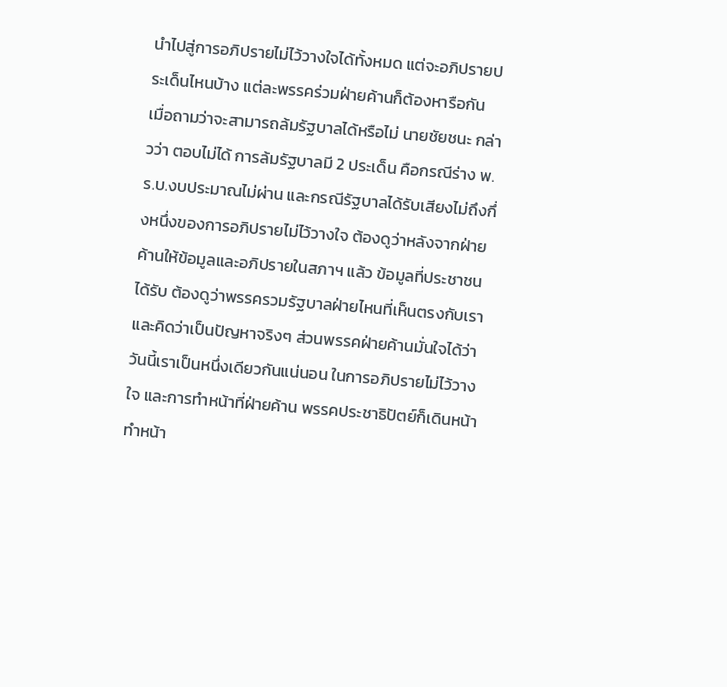นำไปสู่การอภิปรายไม่ไว้วางใจได้ทั้งหมด แต่จะอภิปรายประเด็นไหนบ้าง แต่ละพรรคร่วมฝ่ายค้านก็ต้องหารือกัน
เมื่อถามว่าจะสามารถล้มรัฐบาลได้หรือไม่ นายชัยชนะ กล่าวว่า ตอบไม่ได้ การล้มรัฐบาลมี 2 ประเด็น คือกรณีร่าง พ.ร.บ.งบประมาณไม่ผ่าน และกรณีรัฐบาลได้รับเสียงไม่ถึงกึ่งหนึ่งของการอภิปรายไม่ไว้วางใจ ต้องดูว่าหลังจากฝ่ายค้านให้ข้อมูลและอภิปรายในสภาฯ แล้ว ข้อมูลที่ประชาชนได้รับ ต้องดูว่าพรรครวมรัฐบาลฝ่ายไหนที่เห็นตรงกับเรา และคิดว่าเป็นปัญหาจริงๆ ส่วนพรรคฝ่ายค้านมั่นใจได้ว่าวันนี้เราเป็นหนึ่งเดียวกันแน่นอน ในการอภิปรายไม่ไว้วางใจ และการทำหน้าที่ฝ่ายค้าน พรรคประชาธิปัตย์ก็เดินหน้าทำหน้า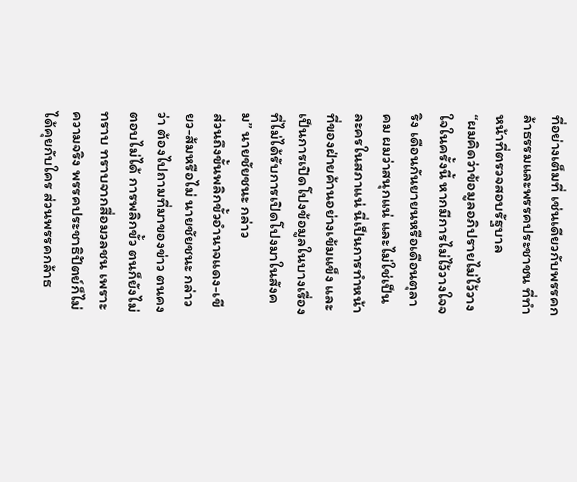ที่อย่างเต็มที่ เช่นเดียวกับพรรคกล้าธรรมและพรรคประชาชน ที่ทำหน้าที่ตรวจสอบรัฐบาล
“ผมคิดว่าข้อมูลอภิปรายไม่ไว้วางใจในครั้งนี้ หากมีการไม่ไว้วางใจจริง เดือนกันยายนหรือเดือนตุลาคม ผมว่าสนุกแน่ และไม่ใช่เป็นละครในสภาแน่ นี่เป็นการทำหน้าที่ของฝ่ายค้านอย่างเข้มแข็ง และเป็นการเปิดโปงข้อมูลในบางเรื่องที่ไม่ได้รับการเปิดโปงมาในสังคม” นายชัยชนะ กล่าว
ส่วนถึงขั้นพลิกขั้วอำนาจแดง-เขียว-ส้มหรือไม่ นายชัยชนะ กล่าวว่า ต้องไปถามที่มาของข่าว ตนคงตอบไม่ได้ การพลิกขั้ว ตนก็ยังไม่ทราบ ทราบจากสื่อมวลชน เพราะความจริง พรรคประชาธิปัตย์ก็ไม่ได้คุยกับใคร ส่วนพรรคกล้าธ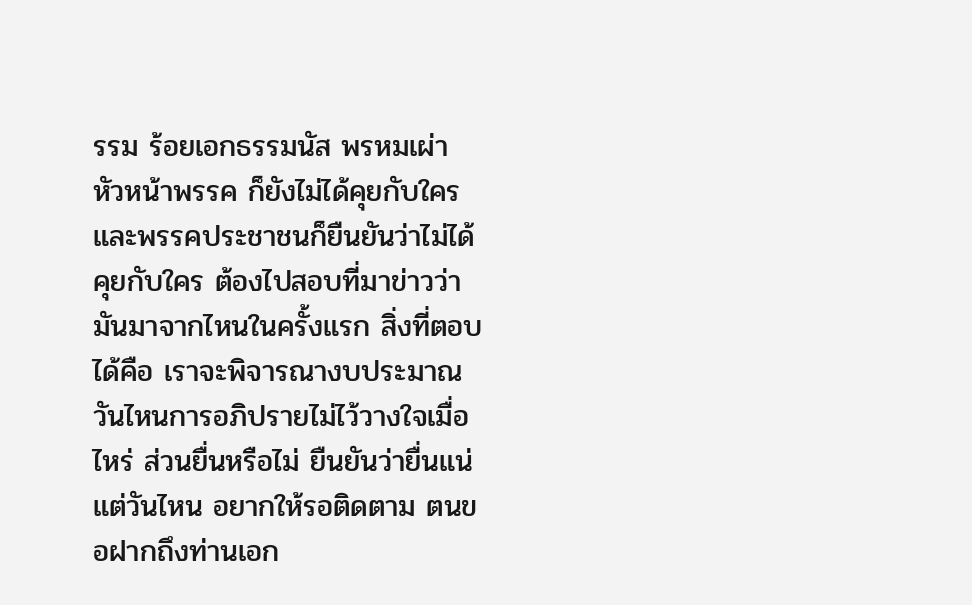รรม ร้อยเอกธรรมนัส พรหมเผ่า หัวหน้าพรรค ก็ยังไม่ได้คุยกับใคร และพรรคประชาชนก็ยืนยันว่าไม่ได้คุยกับใคร ต้องไปสอบที่มาข่าวว่ามันมาจากไหนในครั้งแรก สิ่งที่ตอบได้คือ เราจะพิจารณางบประมาณวันไหนการอภิปรายไม่ไว้วางใจเมื่อไหร่ ส่วนยื่นหรือไม่ ยืนยันว่ายื่นแน่ แต่วันไหน อยากให้รอติดตาม ตนขอฝากถึงท่านเอก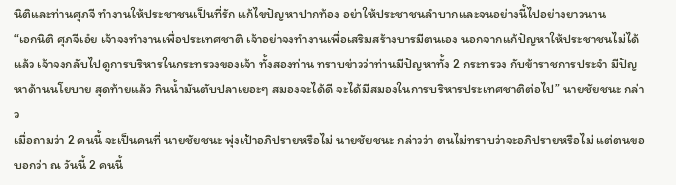นิติและท่านศุภจี ทำงานให้ประชาชนเป็นที่รัก แก้ไขปัญหาปากท้อง อย่าให้ประชาชนลำบากและจนอย่างนี้ไปอย่างยาวนาน
“เอกนิติ ศุภจีเอ๋ย เจ้าจงทำงานเพื่อประเทศชาติ เจ้าอย่าจงทำงานเพื่อเสริมสร้างบารมีตนเอง นอกจากแก้ปัญหาให้ประชาชนไม่ได้แล้ว เจ้าจงกลับไปดูการบริหารในกระทรวงของเจ้า ทั้งสองท่าน ทราบข่าวว่าท่านมีปัญหาทั้ง 2 กระทรวง กับข้าราชการประจำ มีปัญหาด้านนโยบาย สุดท้ายแล้ว กินน้ำมันตับปลาเยอะๆ สมองจะได้ดี จะได้มีสมองในการบริหารประเทศชาติต่อไป” นายชัยชนะ กล่าว
เมื่อถามว่า 2 คนนี้ จะเป็นคนที่ นายชัยชนะ พุ่งเป้าอภิปรายหรือไม่ นายชัยชนะ กล่าวว่า ตนไม่ทราบว่าจะอภิปรายหรือไม่ แต่ตนขอบอกว่า ณ วันนี้ 2 คนนี้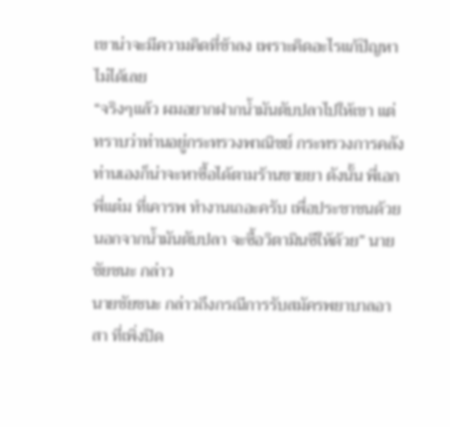เขาน่าจะมีความคิดที่ช้าลง เพราะคิดอะไรแก้ปัญหาไม่ได้เลย
“จริงๆแล้ว ผมอยากฝากน้ำมันตับปลาไปให้เขา แต่ทราบว่าท่านอยู่กระทรวงพาณิชย์ กระทรวงการคลัง ท่านเองก็น่าจะหาซื้อได้ตามร้านขายยา ดังนั้น พี่เอก พี่แต๋ม ที่เคารพ ทำงานเถอะครับ เพื่อประชาชนด้วย นอกจากน้ำมันตับปลา จะซื้อวิตามินซีให้ด้วย” นายชัยชนะ กล่าว
นายชัยชนะ กล่าวถึงกรณีการรับสมัครพยาบาลอาสา ที่เพิ่งปิด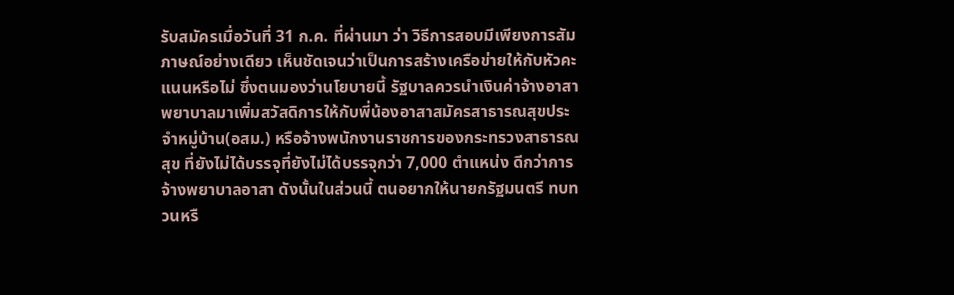รับสมัครเมื่อวันที่ 31 ก.ค. ที่ผ่านมา ว่า วิธีการสอบมีเพียงการสัมภาษณ์อย่างเดียว เห็นชัดเจนว่าเป็นการสร้างเครือข่ายให้กับหัวคะแนนหรือไม่ ซึ่งตนมองว่านโยบายนี้ รัฐบาลควรนำเงินค่าจ้างอาสาพยาบาลมาเพิ่มสวัสดิการให้กับพี่น้องอาสาสมัครสาธารณสุขประจำหมู่บ้าน(อสม.) หรือจ้างพนักงานราชการของกระทรวงสาธารณสุข ที่ยังไม่ได้บรรจุที่ยังไม่ได้บรรจุกว่า 7,000 ตำแหน่ง ดีกว่าการจ้างพยาบาลอาสา ดังนั้นในส่วนนี้ ตนอยากให้นายกรัฐมนตรี ทบทวนหรื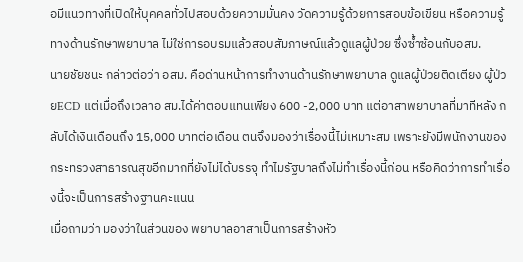อมีแนวทางที่เปิดให้บุคคลทั่วไปสอบด้วยความมั่นคง วัดความรู้ด้วยการสอบข้อเขียน หรือความรู้ทางด้านรักษาพยาบาล ไม่ใช่การอบรมแล้วสอบสัมภาษณ์แล้วดูแลผู้ป่วย ซึ่งซ้ำซ้อนกับอสม.
นายชัยชนะ กล่าวต่อว่า อสม. คือด่านหน้าการทำงานด้านรักษาพยาบาล ดูแลผู้ป่วยติดเตียง ผู้ป่วยECD แต่เมื่อถึงเวลาอ สม.ได้ค่าตอบแทนเพียง 600 -2,000 บาท แต่อาสาพยาบาลที่มาทีหลัง กลับได้เงินเดือนถึง 15,000 บาทต่อเดือน ตนจึงมองว่าเรื่องนี้ไม่เหมาะสม เพราะยังมีพนักงานของกระทรวงสาธารณสุขอีกมากที่ยังไม่ได้บรรจุ ทำไมรัฐบาลถึงไม่ทำเรื่องนี้ก่อน หรือคิดว่าการทำเรื่องนี้จะเป็นการสร้างฐานคะแนน
เมื่อถามว่า มองว่าในส่วนของ พยาบาลอาสาเป็นการสร้างหัว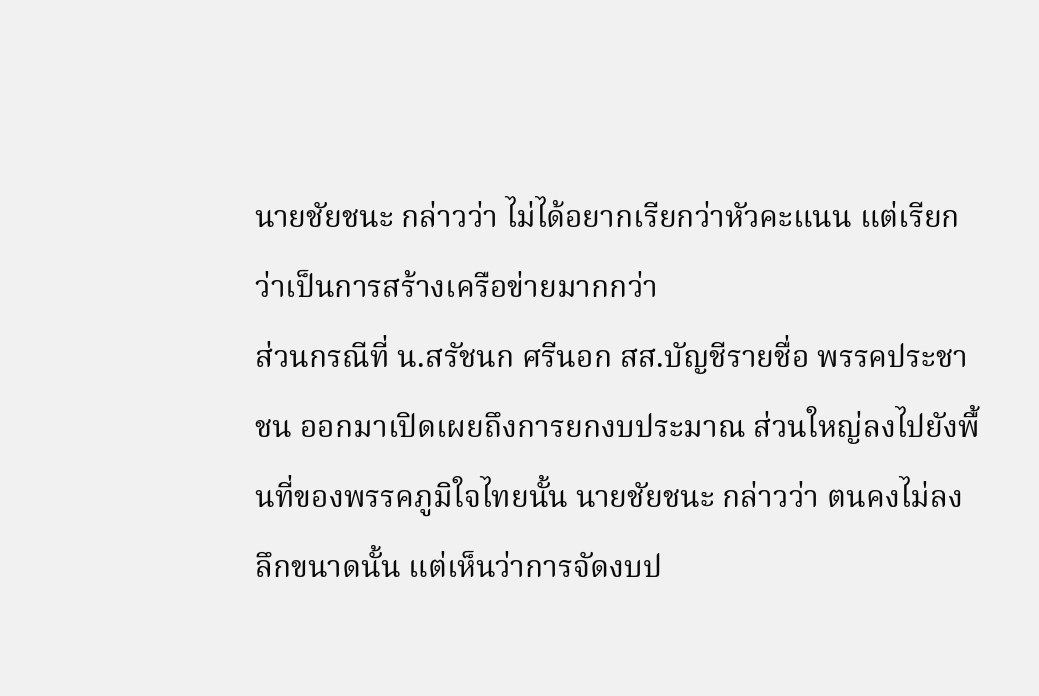นายชัยชนะ กล่าวว่า ไม่ได้อยากเรียกว่าหัวคะแนน แต่เรียกว่าเป็นการสร้างเครือข่ายมากกว่า
ส่วนกรณีที่ น.สรัชนก ศรีนอก สส.บัญชีรายชื่อ พรรคประชาชน ออกมาเปิดเผยถึงการยกงบประมาณ ส่วนใหญ่ลงไปยังพื้นที่ของพรรคภูมิใจไทยนั้น นายชัยชนะ กล่าวว่า ตนคงไม่ลงลึกขนาดนั้น แต่เห็นว่าการจัดงบป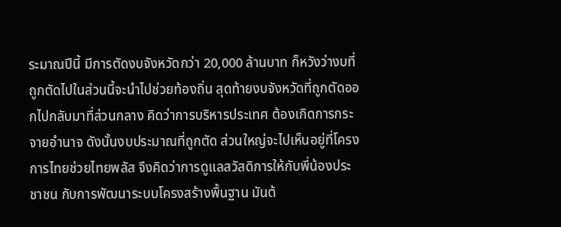ระมาณปีนี้ มีการตัดงบจังหวัดกว่า 20,000 ล้านบาท ก็หวังว่างบที่ถูกตัดไปในส่วนนี้จะนำไปช่วยท้องถิ่น สุดท้ายงบจังหวัดที่ถูกตัดออกไปกลับมาที่ส่วนกลาง คิดว่าการบริหารประเทศ ต้องเกิดการกระจายอำนาจ ดังนั้นงบประมาณที่ถูกตัด ส่วนใหญ่จะไปเห็นอยู่ที่โครงการไทยช่วยไทยพลัส จึงคิดว่าการดูแลสวัสดิการให้กับพี่น้องประชาชน กับการพัฒนาระบบโครงสร้างพื้นฐาน มันต้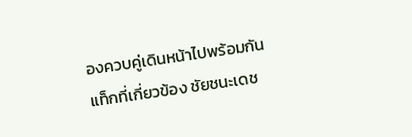องควบคู่เดินหน้าไปพร้อมกัน
แท็กที่เกี่ยวข้อง ชัยชนะเดช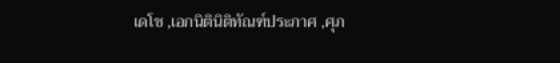เดโช ,เอกนิตินิติทัณฑ์ประภาศ ,ศุภ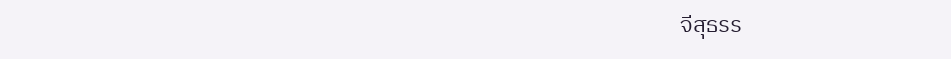จีสุธรร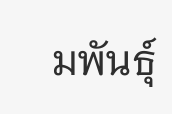มพันธุ์